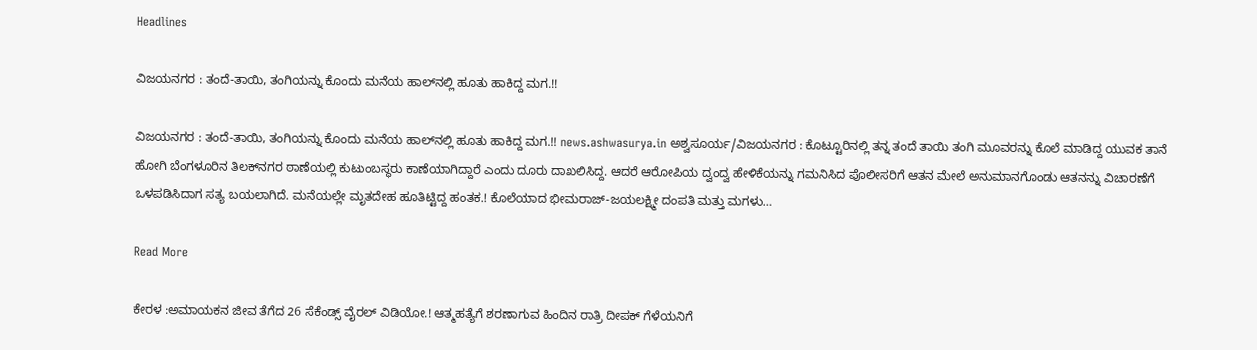Headlines

ವಿಜಯನಗರ : ತಂದೆ-ತಾಯಿ, ತಂಗಿಯನ್ನು ಕೊಂದು ಮನೆಯ ಹಾಲ್‌ನಲ್ಲಿ ಹೂತು ಹಾಕಿದ್ದ ಮಗ.!!

ವಿಜಯನಗರ : ತಂದೆ-ತಾಯಿ, ತಂಗಿಯನ್ನು ಕೊಂದು ಮನೆಯ ಹಾಲ್‌ನಲ್ಲಿ ಹೂತು ಹಾಕಿದ್ದ ಮಗ.!! news.ashwasurya.in ಅಶ್ವಸೂರ್ಯ/ವಿಜಯನಗರ : ಕೊಟ್ಟೂರಿನಲ್ಲಿ ತನ್ನ ತಂದೆ ತಾಯಿ ತಂಗಿ ಮೂವರನ್ನು ಕೊಲೆ ಮಾಡಿದ್ದ ಯುವಕ ತಾನೆ ಹೋಗಿ ಬೆಂಗಳೂರಿನ ತಿಲಕ್‌ನಗರ ಠಾಣೆಯಲ್ಲಿ ಕುಟುಂಬಸ್ಥರು ಕಾಣೆಯಾಗಿದ್ದಾರೆ ಎಂದು ದೂರು ದಾಖಲಿಸಿದ್ದ. ಆದರೆ ಆರೋಪಿಯ ದ್ವಂದ್ವ ಹೇಳಿಕೆಯನ್ನು ಗಮನಿಸಿದ ಪೊಲೀಸರಿಗೆ ಆತನ ಮೇಲೆ ಅನುಮಾನಗೊಂಡು ಆತನನ್ನು ವಿಚಾರಣೆಗೆ ಒಳಪಡಿಸಿದಾಗ ಸತ್ಯ ಬಯಲಾಗಿದೆ. ಮನೆಯಲ್ಲೇ ಮೃತದೇಹ ಹೂತಿಟ್ಟಿದ್ದ ಹಂತಕ.! ಕೊಲೆಯಾದ ಭೀಮರಾಜ್‌-ಜಯಲಕ್ಷ್ಮೀ ದಂಪತಿ ಮತ್ತು ಮಗಳು…

Read More

ಕೇರಳ :ಅಮಾಯಕನ ಜೀವ ತೆಗೆದ 26 ಸೆಕೆಂಡ್ಸ್ ವೈರಲ್ ವಿಡಿಯೋ.! ಆತ್ಮಹತ್ಯೆಗೆ ಶರಣಾಗುವ ಹಿಂದಿನ ರಾತ್ರಿ ದೀಪಕ್ ಗೆಳೆಯನಿಗೆ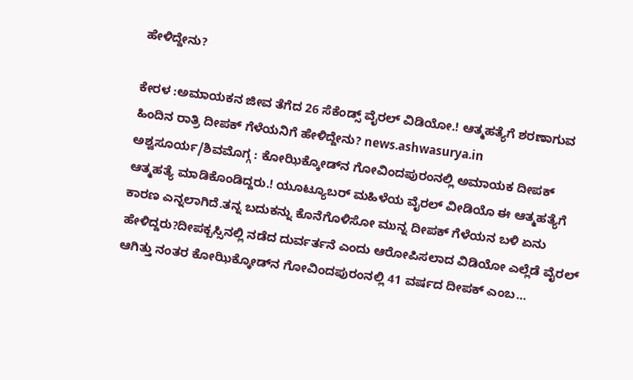ಹೇಳಿದ್ದೇನು?

ಕೇರಳ :ಅಮಾಯಕನ ಜೀವ ತೆಗೆದ 26 ಸೆಕೆಂಡ್ಸ್ ವೈರಲ್ ವಿಡಿಯೋ.! ಆತ್ಮಹತ್ಯೆಗೆ ಶರಣಾಗುವ ಹಿಂದಿನ ರಾತ್ರಿ ದೀಪಕ್ ಗೆಳೆಯನಿಗೆ ಹೇಳಿದ್ದೇನು? news.ashwasurya.in ಅಶ್ವಸೂರ್ಯ/ಶಿವಮೊಗ್ಗ : ಕೋಝಿಕ್ಕೋಡ್‌ನ ಗೋವಿಂದಪುರಂನಲ್ಲಿ ಅಮಾಯಕ ದೀಪಕ್ ಆತ್ಮಹತ್ಯೆ ಮಾಡಿಕೊಂಡಿದ್ದರು.! ಯೂಟ್ಯೂಬರ್ ಮಹಿಳೆಯ ವೈರಲ್ ವೀಡಿಯೊ ಈ ಆತ್ಮಹತ್ಯೆಗೆ ಕಾರಣ ಎನ್ನಲಾಗಿದೆ.ತನ್ನ ಬದುಕನ್ನು ಕೊನೆಗೊಳಿಸೋ ಮುನ್ನ ದೀಪಕ್ ಗೆಳೆಯನ ಬಳಿ ಏನು ಹೇಳಿದ್ದರು?ದೀಪಕ್ಬಸ್ಸಿನಲ್ಲಿ ನಡೆದ ದುರ್ವರ್ತನೆ ಎಂದು ಆರೋಪಿಸಲಾದ ವಿಡಿಯೋ ಎಲ್ಲೆಡೆ ವೈರಲ್ ಆಗಿತ್ತು ನಂತರ ಕೋಝಿಕ್ಕೋಡ್‌ನ ಗೋವಿಂದಪುರಂನಲ್ಲಿ 41 ವರ್ಷದ ದೀಪಕ್ ಎಂಬ…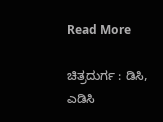Read More

ಚಿತ್ರದುರ್ಗ : ಡಿಸಿ, ಎಡಿಸಿ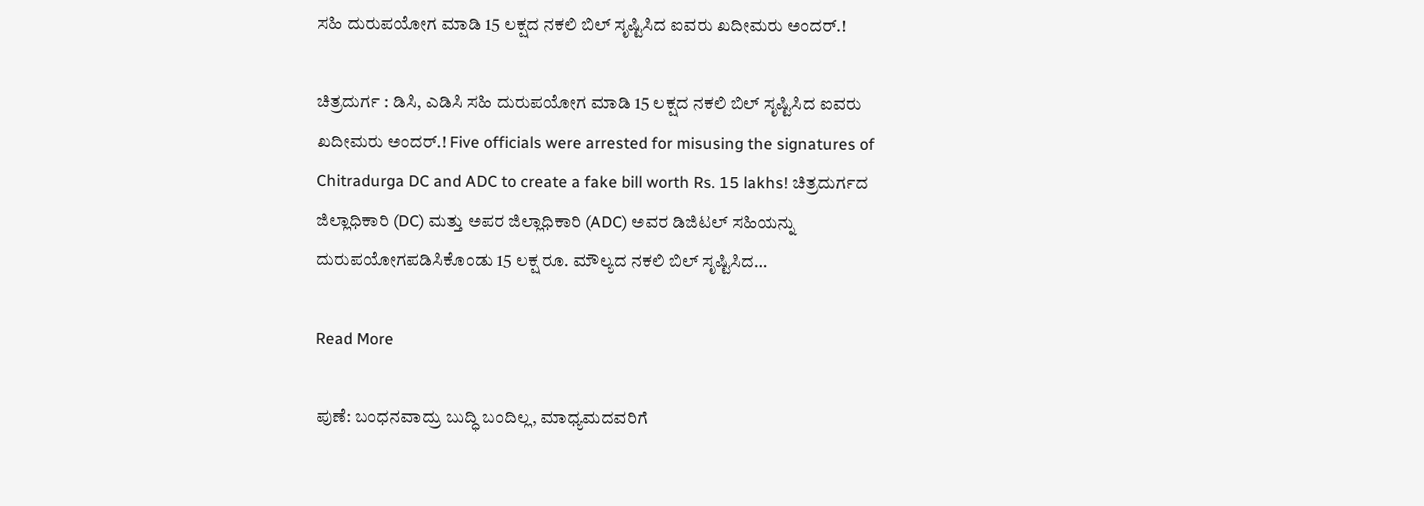ಸಹಿ ದುರುಪಯೋಗ ಮಾಡಿ 15 ಲಕ್ಷದ ನಕಲಿ ಬಿಲ್ ಸೃಷ್ಟಿಸಿದ ಐವರು ಖದೀಮರು ಅಂದರ್.!

ಚಿತ್ರದುರ್ಗ : ಡಿಸಿ, ಎಡಿಸಿ ಸಹಿ ದುರುಪಯೋಗ ಮಾಡಿ 15 ಲಕ್ಷದ ನಕಲಿ ಬಿಲ್ ಸೃಷ್ಟಿಸಿದ ಐವರು ಖದೀಮರು ಅಂದರ್.! Five officials were arrested for misusing the signatures of Chitradurga DC and ADC to create a fake bill worth Rs. 15 lakhs! ಚಿತ್ರದುರ್ಗದ ಜಿಲ್ಲಾಧಿಕಾರಿ (DC) ಮತ್ತು ಅಪರ ಜಿಲ್ಲಾಧಿಕಾರಿ (ADC) ಅವರ ಡಿಜಿಟಲ್ ಸಹಿಯನ್ನು ದುರುಪಯೋಗಪಡಿಸಿಕೊಂಡು 15 ಲಕ್ಷ ರೂ. ಮೌಲ್ಯದ ನಕಲಿ ಬಿಲ್ ಸೃಷ್ಟಿಸಿದ…

Read More

ಪುಣೆ‌: ಬಂಧನವಾದ್ರು ಬುದ್ಧಿ ಬಂದಿಲ್ಲ, ಮಾಧ್ಯಮದವರಿಗೆ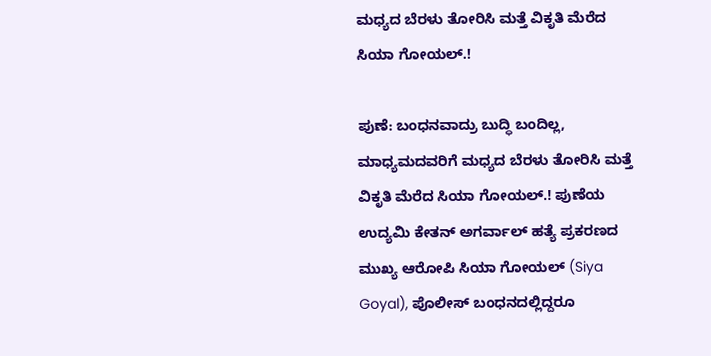ಮಧ್ಯದ ಬೆರಳು ತೋರಿಸಿ ಮತ್ತೆ ವಿಕೃತಿ ಮೆರೆದ ಸಿಯಾ ಗೋಯಲ್.!

ಪುಣೆ‌: ಬಂಧನವಾದ್ರು ಬುದ್ಧಿ ಬಂದಿಲ್ಲ, ಮಾಧ್ಯಮದವರಿಗೆ ಮಧ್ಯದ ಬೆರಳು ತೋರಿಸಿ ಮತ್ತೆ ವಿಕೃತಿ ಮೆರೆದ ಸಿಯಾ ಗೋಯಲ್.! ಪುಣೆಯ ಉದ್ಯಮಿ ಕೇತನ್ ಅಗರ್ವಾಲ್ ಹತ್ಯೆ ಪ್ರಕರಣದ ಮುಖ್ಯ ಆರೋಪಿ ಸಿಯಾ ಗೋಯಲ್ (Siya Goyal), ಪೊಲೀಸ್ ಬಂಧನದಲ್ಲಿದ್ದರೂ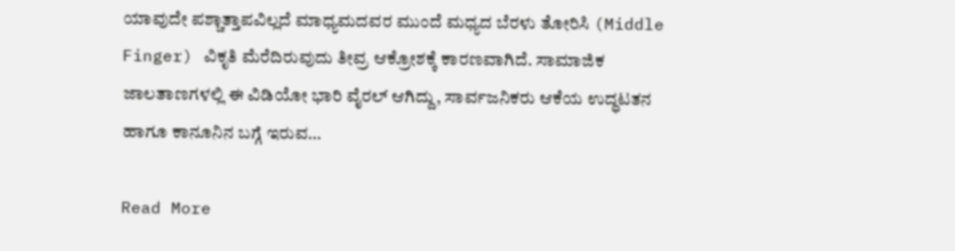ಯಾವುದೇ ಪಶ್ಚಾತ್ತಾಪವಿಲ್ಲದೆ ಮಾಧ್ಯಮದವರ ಮುಂದೆ ಮಧ್ಯದ ಬೆರಳು ತೋರಿಸಿ (Middle Finger) ವಿಕೃತಿ ಮೆರೆದಿರುವುದು ತೀವ್ರ ಆಕ್ರೋಶಕ್ಕೆ ಕಾರಣವಾಗಿದೆ. ಸಾಮಾಜಿಕ ಜಾಲತಾಣಗಳಲ್ಲಿ ಈ ವಿಡಿಯೋ ಭಾರಿ ವೈರಲ್ ಆಗಿದ್ದು, ಸಾರ್ವಜನಿಕರು ಆಕೆಯ ಉದ್ಧಟತನ ಹಾಗೂ ಕಾನೂನಿನ ಬಗ್ಗೆ ಇರುವ…

Read More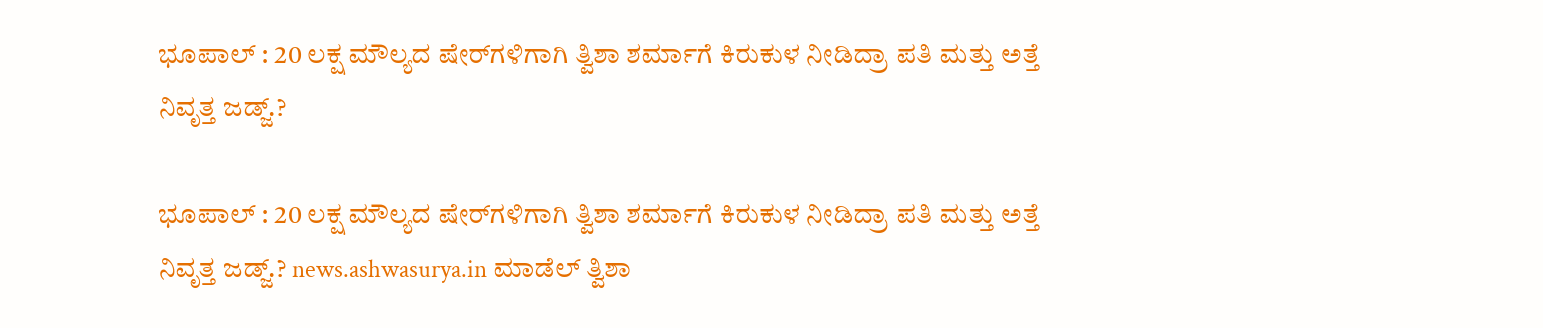ಭೂಪಾಲ್ : 20 ಲಕ್ಷ ಮೌಲ್ಯದ ಷೇರ್‌ಗಳಿಗಾಗಿ ತ್ವಿಶಾ ಶರ್ಮಾಗೆ ಕಿರುಕುಳ ನೀಡಿದ್ರಾ ಪತಿ ಮತ್ತು ಅತ್ತೆ ನಿವೃತ್ತ ಜಡ್ಜ್.?

ಭೂಪಾಲ್ : 20 ಲಕ್ಷ ಮೌಲ್ಯದ ಷೇರ್‌ಗಳಿಗಾಗಿ ತ್ವಿಶಾ ಶರ್ಮಾಗೆ ಕಿರುಕುಳ ನೀಡಿದ್ರಾ ಪತಿ ಮತ್ತು ಅತ್ತೆ ನಿವೃತ್ತ ಜಡ್ಜ್.? news.ashwasurya.in ಮಾಡೆಲ್ ತ್ವಿಶಾ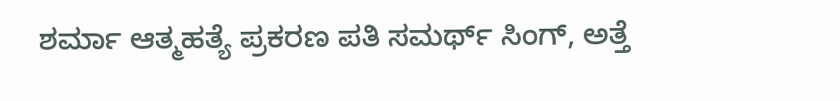ಶರ್ಮಾ ಆತ್ಮಹತ್ಯೆ ಪ್ರಕರಣ ಪತಿ ಸಮರ್ಥ್ ಸಿಂಗ್, ಅತ್ತೆ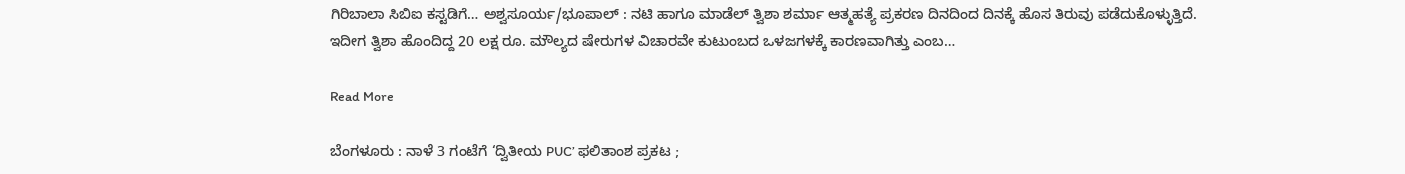ಗಿರಿಬಾಲಾ ಸಿಬಿಐ ಕಸ್ಟಡಿಗೆ… ಅಶ್ವಸೂರ್ಯ/ಭೂಪಾಲ್ : ನಟಿ ಹಾಗೂ ಮಾಡೆಲ್ ತ್ವಿಶಾ ಶರ್ಮಾ ಆತ್ಮಹತ್ಯೆ ಪ್ರಕರಣ ದಿನದಿಂದ ದಿನಕ್ಕೆ ಹೊಸ ತಿರುವು ಪಡೆದುಕೊಳ್ಳುತ್ತಿದೆ. ಇದೀಗ ತ್ವಿಶಾ ಹೊಂದಿದ್ದ 20 ಲಕ್ಷ ರೂ. ಮೌಲ್ಯದ ಷೇರುಗಳ ವಿಚಾರವೇ ಕುಟುಂಬದ ಒಳಜಗಳಕ್ಕೆ ಕಾರಣವಾಗಿತ್ತು ಎಂಬ…

Read More

ಬೆಂಗಳೂರು : ನಾಳೆ 3 ಗಂಟೆಗೆ ‘ದ್ವಿತೀಯ PUC’ ಫಲಿತಾಂಶ ಪ್ರಕಟ ;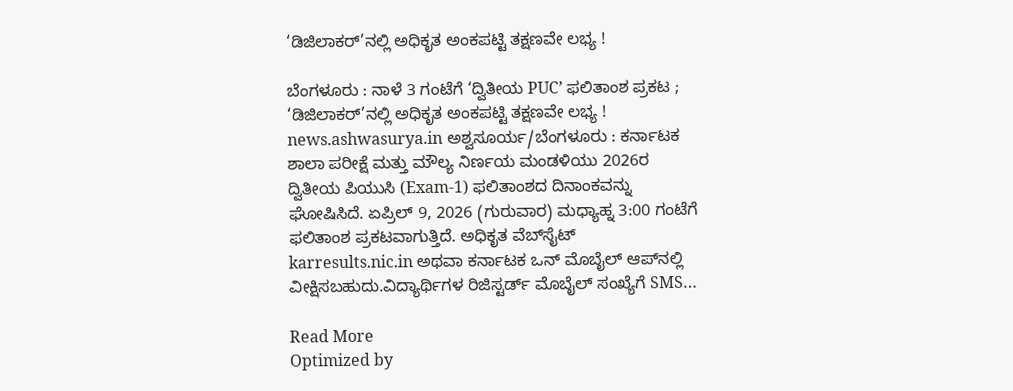‘ಡಿಜಿಲಾಕರ್’ನಲ್ಲಿ ಅಧಿಕೃತ ಅಂಕಪಟ್ಟಿ ತಕ್ಷಣವೇ ಲಭ್ಯ !

ಬೆಂಗಳೂರು : ನಾಳೆ 3 ಗಂಟೆಗೆ ‘ದ್ವಿತೀಯ PUC’ ಫಲಿತಾಂಶ ಪ್ರಕಟ ; ‘ಡಿಜಿಲಾಕರ್’ನಲ್ಲಿ ಅಧಿಕೃತ ಅಂಕಪಟ್ಟಿ ತಕ್ಷಣವೇ ಲಭ್ಯ ! news.ashwasurya.in ಅಶ್ವಸೂರ್ಯ/ಬೆಂಗಳೂರು : ಕರ್ನಾಟಕ ಶಾಲಾ ಪರೀಕ್ಷೆ ಮತ್ತು ಮೌಲ್ಯ ನಿರ್ಣಯ ಮಂಡಳಿಯು 2026ರ ದ್ವಿತೀಯ ಪಿಯುಸಿ (Exam-1) ಫಲಿತಾಂಶದ ದಿನಾಂಕವನ್ನು ಘೋಷಿಸಿದೆ. ಏಪ್ರಿಲ್ 9, 2026 (ಗುರುವಾರ) ಮಧ್ಯಾಹ್ನ 3:00 ಗಂಟೆಗೆ ಫಲಿತಾಂಶ ಪ್ರಕಟವಾಗುತ್ತಿದೆ. ಅಧಿಕೃತ ವೆಬ್‌ಸೈಟ್ karresults.nic.in ಅಥವಾ ಕರ್ನಾಟಕ ಒನ್ ಮೊಬೈಲ್ ಆಪ್‌ನಲ್ಲಿ ವೀಕ್ಷಿಸಬಹುದು.ವಿದ್ಯಾರ್ಥಿಗಳ ರಿಜಿಸ್ಟರ್ಡ್ ಮೊಬೈಲ್ ಸಂಖ್ಯೆಗೆ SMS…

Read More
Optimized by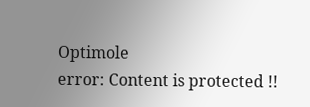Optimole
error: Content is protected !!